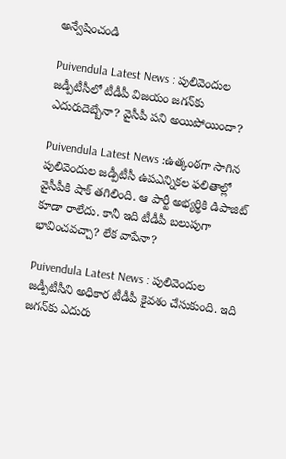అన్వేషించండి

Puivendula Latest News : పులివెందుల జడ్పీటీసీలో టీడీపీ విజయం జగన్‌కు ఎదురుదెబ్బేనా? వైసీపీ పని అయిపోయిందా?

Puivendula Latest News :ఉత్కంఠగా సాగిన పులివెందుల జడ్పీటీసీ ఉపఎన్నికల ఫలితాల్లో వైసీపీకి షాక్ తగిలింది. ఆ పార్టీ అభ్యర్థికి డిపాజిట్ కూడా రాలేదు. కానీ ఇది టీడీపీ బలుపుగా భావించవచ్చా? లేక వాపేనా?

Puivendula Latest News : పులివెందుల జడ్పీటీసీని అధికార టీడీపీ కైవశం చేసుకుంది. ఇది జగన్‌కు ఎదురు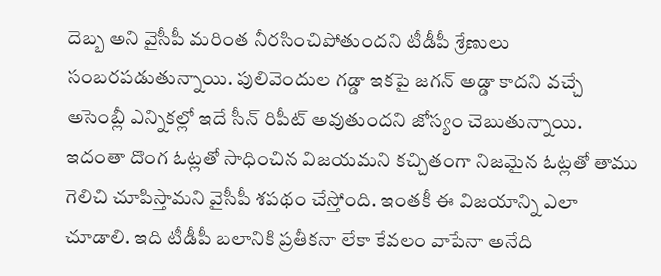దెబ్బ అని వైసీపీ మరింత నీరసించిపోతుందని టీడీపీ శ్రేణులు సంబరపడుతున్నాయి. పులివెందుల గడ్డా ఇకపై జగన్ అడ్డా కాదని వచ్చే అసెంబ్లీ ఎన్నికల్లో ఇదే సీన్ రిపీట్ అవుతుందని జోస్యం చెబుతున్నాయి. ఇదంతా దొంగ ఓట్లతో సాధించిన విజయమని కచ్చితంగా నిజమైన ఓట్లతో తాము గెలిచి చూపిస్తామని వైసీపీ శపథం చేస్తోంది. ఇంతకీ ఈ విజయాన్ని ఎలా చూడాలి. ఇది టీడీపీ బలానికి ప్రతీకనా లేకా కేవలం వాపేనా అనేది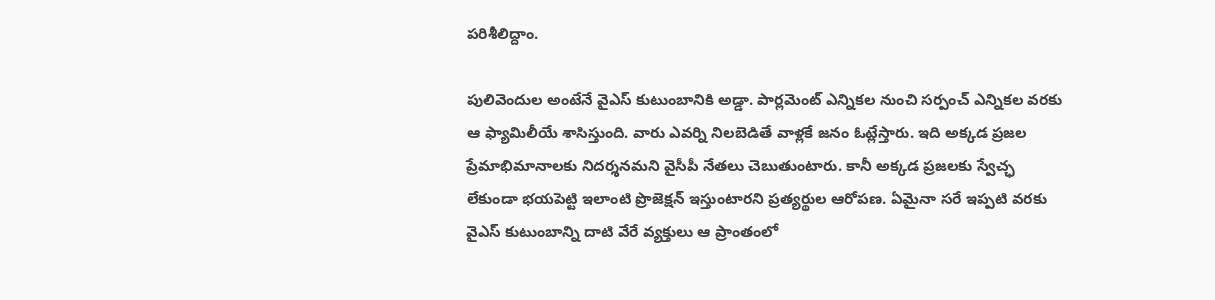పరిశీలిద్దాం.

పులివెందుల అంటేనే వైఎస్‌ కుటుంబానికి అడ్డా. పార్లమెంట్ ఎన్నికల నుంచి సర్పంచ్ ఎన్నికల వరకు ఆ ఫ్యామిలీయే శాసిస్తుంది. వారు ఎవర్ని నిలబెడితే వాళ్లకే జనం ఓట్లేస్తారు. ఇది అక్కడ ప్రజల ప్రేమాభిమానాలకు నిదర్శనమని వైసీపీ నేతలు చెబుతుంటారు. కానీ అక్కడ ప్రజలకు స్వేచ్ఛ లేకుండా భయపెట్టి ఇలాంటి ప్రొజెక్షన్ ఇస్తుంటారని ప్రత్యర్థుల ఆరోపణ. ఏమైనా సరే ఇప్పటి వరకు వైఎస్ కుటుంబాన్ని దాటి వేరే వ్యక్తులు ఆ ప్రాంతంలో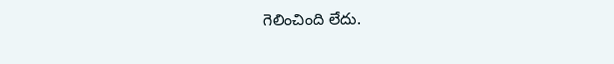గెలించింది లేదు.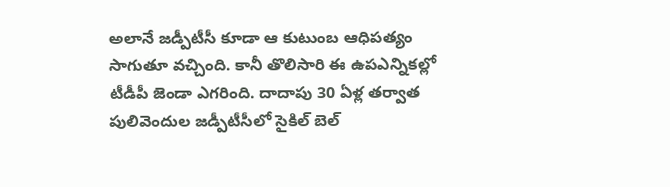అలానే జడ్పీటీసీ కూడా ఆ కుటుంబ ఆధిపత్యం సాగుతూ వచ్చింది. కానీ తొలిసారి ఈ ఉపఎన్నికల్లో టీడీపీ జెండా ఎగరింది. దాదాపు 30 ఏళ్ల తర్వాత పులివెందుల జడ్పీటీసీలో సైకిల్ బెల్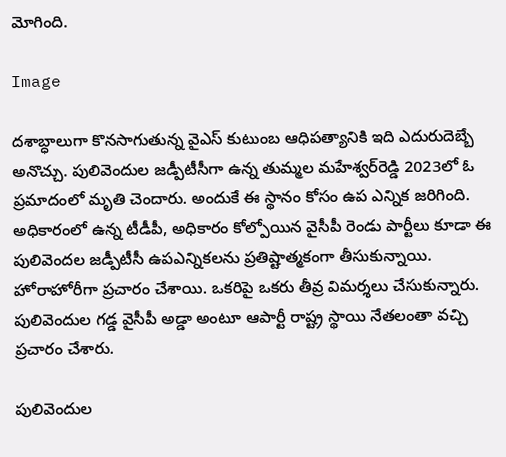మోగింది.

Image

దశాబ్ధాలుగా కొనసాగుతున్న వైఎస్ కుటుంబ ఆధిపత్యానికి ఇది ఎదురుదెబ్బే అనొచ్చు. పులివెందుల జడ్పీటీసీగా ఉన్న తుమ్మల మహేశ్వర్‌రెడ్డి 2023లో ఓ ప్రమాదంలో మృతి చెందారు. అందుకే ఈ స్థానం కోసం ఉప ఎన్నిక జరిగింది. అధికారంలో ఉన్న టీడీపీ, అధికారం కోల్పోయిన వైసీపీ రెండు పార్టీలు కూడా ఈ పులివెందల జడ్పీటీసీ ఉపఎన్నికలను ప్రతిష్టాత్మకంగా తీసుకున్నాయి. హోరాహోరీగా ప్రచారం చేశాయి. ఒకరిపై ఒకరు తీవ్ర విమర్శలు చేసుకున్నారు. పులివెందుల గడ్డ వైసీపీ అడ్డా అంటూ ఆపార్టీ రాష్ట్ర స్థాయి నేతలంతా వచ్చి ప్రచారం చేశారు.

పులివెందుల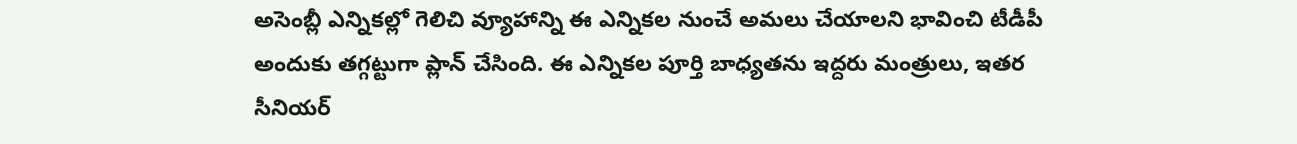అసెంబ్లీ ఎన్నికల్లో గెలిచి వ్యూహాన్ని ఈ ఎన్నికల నుంచే అమలు చేయాలని భావించి టీడీపీ అందుకు తగ్గట్టుగా ప్లాన్ చేసింది. ఈ ఎన్నికల పూర్తి బాధ్యతను ఇద్దరు మంత్రులు, ఇతర సీనియర్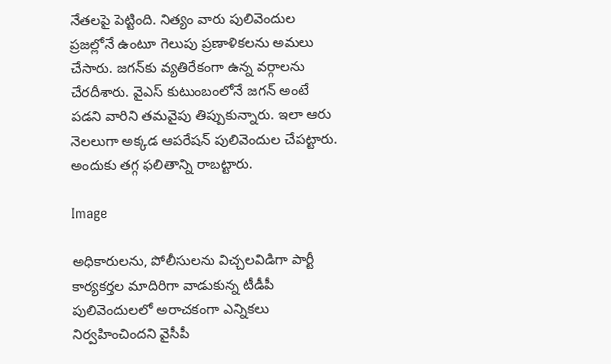నేతలపై పెట్టింది. నిత్యం వారు పులివెందుల ప్రజల్లోనే ఉంటూ గెలుపు ప్రణాళికలను అమలు చేసారు. జగన్‌కు వ్యతిరేకంగా ఉన్న వర్గాలను చేరదీశారు. వైఎస్ కుటుంబంలోనే జగన్ అంటే పడని వారిని తమవైపు తిప్పుకున్నారు. ఇలా ఆరు నెలలుగా అక్కడ ఆపరేషన్ పులివెందుల చేపట్టారు. అందుకు తగ్గ ఫలితాన్ని రాబట్టారు.

Image

అధికారులను, పోలీసులను విచ్చలవిడిగా పార్టీ కార్యకర్తల మాదిరిగా వాడుకున్న టీడీపీ పులివెందులలో అరాచకంగా ఎన్నికలు నిర్వహించిందని వైసీపీ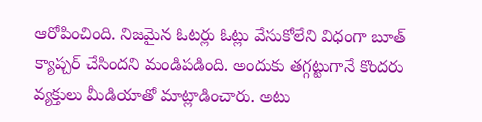ఆరోపించింది. నిజమైన ఓటర్లు ఓట్లు వేసుకోలేని విధంగా బూత్ క్యాప్చర్ చేసిందని మండిపడింది. అందుకు తగ్గట్టుగానే కొందరు వ్యక్తులు మీడియాతో మాట్లాడించారు. అటు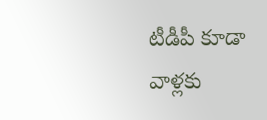టీడీపీ కూడా వాళ్లకు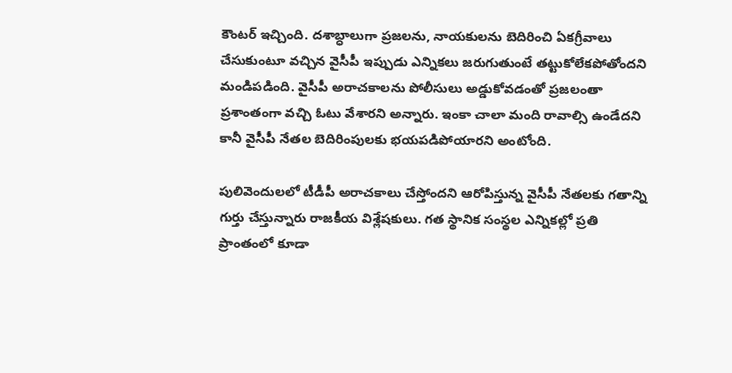కౌంటర్ ఇచ్చింది. దశాబ్ధాలుగా ప్రజలను, నాయకులను బెదిరించి ఏకగ్రీవాలు చేసుకుంటూ వచ్చిన వైసీపీ ఇప్పుడు ఎన్నికలు జరుగుతుంటే తట్టుకోలేకపోతోందని మండిపడింది. వైసీపీ అరాచకాలను పోలీసులు అడ్డుకోవడంతో ప్రజలంతా ప్రశాంతంగా వచ్చి ఓటు వేశారని అన్నారు. ఇంకా చాలా మంది రావాల్సి ఉండేదని కానీ వైసీపీ నేతల బెదిరింపులకు భయపడిపోయారని అంటోంది.

పులివెందులలో టీడీపీ అరాచకాలు చేస్తోందని ఆరోపిస్తున్న వైసీపీ నేతలకు గతాన్ని గుర్తు చేస్తున్నారు రాజకీయ విశ్లేషకులు. గత స్థానిక సంస్థల ఎన్నికల్లో ప్రతి ప్రాంతంలో కూడా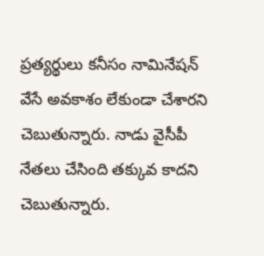ప్రత్యర్థులు కనీసం నామినేషన్‌ వేసే అవకాశం లేకుండా చేశారని చెబుతున్నారు. నాడు వైసీపీ నేతలు చేసింది తక్కువ కాదని చెబుతున్నారు.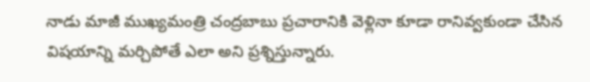నాడు మాజీ ముఖ్యమంత్రి చంద్రబాబు ప్రచారానికి వెళ్లినా కూడా రానివ్వకుండా చేసిన విషయాన్ని మర్చిపోతే ఎలా అని ప్రశ్నిస్తున్నారు.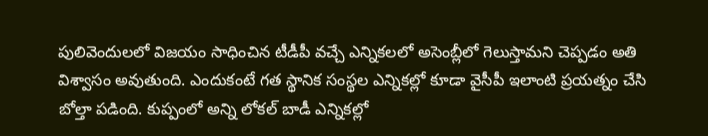పులివెందులలో విజయం సాధించిన టీడీపీ వచ్చే ఎన్నికలలో అసెంబ్లీలో గెలుస్తామని చెప్పడం అతి విశ్వాసం అవుతుంది. ఎందుకంటే గత స్థానిక సంస్థల ఎన్నికల్లో కూడా వైసీపీ ఇలాంటి ప్రయత్నం చేసి బోల్తా పడింది. కుప్పంలో అన్ని లోకల్ బాడీ ఎన్నికల్లో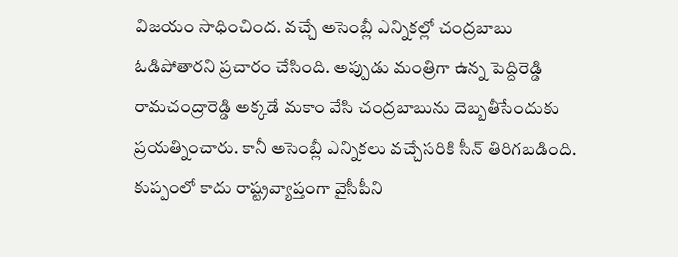విజయం సాధించింద. వచ్చే అసెంబ్లీ ఎన్నికల్లో చంద్రబాబు ఓడిపోతారని ప్రచారం చేసింది. అప్పుడు మంత్రిగా ఉన్న పెద్దిరెడ్డి రామచంద్రారెడ్డి అక్కడే మకాం వేసి చంద్రబాబును దెబ్బతీసేందుకు ప్రయత్నించారు. కానీ అసెంబ్లీ ఎన్నికలు వచ్చేసరికి సీన్ తిరిగబడింది. కుప్పంలో కాదు రాష్ట్రవ్యాప్తంగా వైసీపీని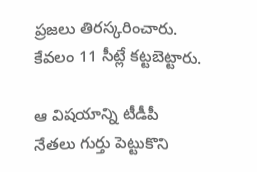ప్రజలు తిరస్కరించారు. కేవలం 11 సీట్లే కట్టబెట్టారు.

ఆ విషయాన్ని టీడీపీ నేతలు గుర్తు పెట్టుకొని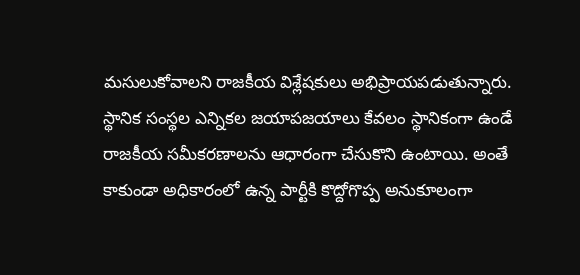మసులుకోవాలని రాజకీయ విశ్లేషకులు అభిప్రాయపడుతున్నారు. స్థానిక సంస్థల ఎన్నికల జయాపజయాలు కేవలం స్థానికంగా ఉండే రాజకీయ సమీకరణాలను ఆధారంగా చేసుకొని ఉంటాయి. అంతే కాకుండా అధికారంలో ఉన్న పార్టీకి కొద్దోగొప్ప అనుకూలంగా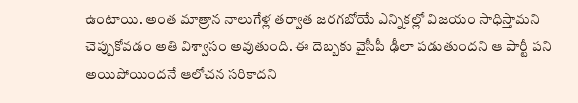ఉంటాయి. అంత మాత్రాన నాలుగేళ్ల తర్వాత జరగబోయే ఎన్నికల్లో విజయం సాధిస్తామని చెప్పుకోవడం అతి విశ్వాసం అవుతుంది. ఈ దెబ్బకు వైసీపీ ఢీలా పడుతుందని ఆ పార్టీ పని అయిపోయిందనే ఆలోచన సరికాదని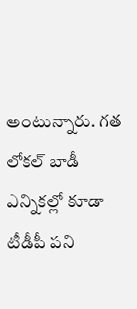అంటున్నారు. గత లోకల్ బాడీ ఎన్నికల్లో కూడా టీడీపీ పని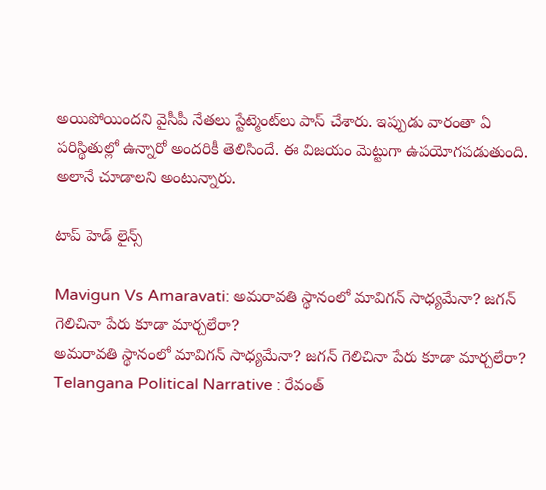అయిపోయిందని వైసీపీ నేతలు స్టేట్మెంట్‌లు పాస్ చేశారు. ఇప్పుడు వారంతా ఏ పరిస్థితుల్లో ఉన్నారో అందరికీ తెలిసిందే. ఈ విజయం మెట్టుగా ఉపయోగపడుతుంది. అలానే చూడాలని అంటున్నారు.

టాప్ హెడ్ లైన్స్

Mavigun Vs Amaravati: అమరావతి స్థానంలో మావిగన్ సాధ్యమేనా? జగన్ గెలిచినా పేరు కూడా మార్చలేరా?
అమరావతి స్థానంలో మావిగన్ సాధ్యమేనా? జగన్ గెలిచినా పేరు కూడా మార్చలేరా?
Telangana Political Narrative : రేవంత్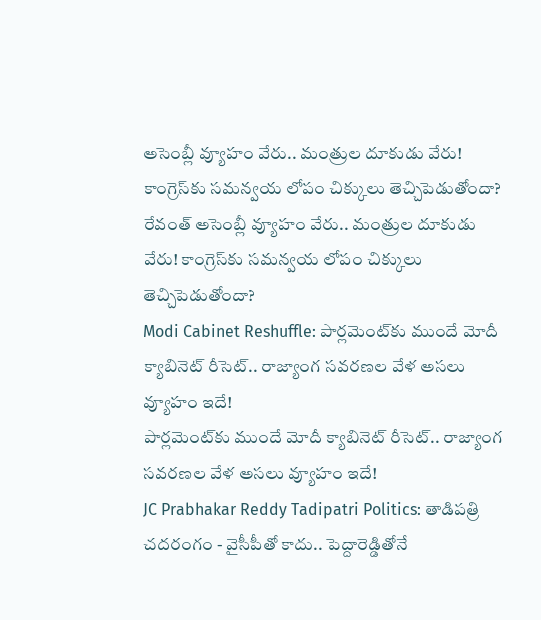అసెంబ్లీ వ్యూహం వేరు.. మంత్రుల దూకుడు వేరు! కాంగ్రెస్‌కు సమన్వయ లోపం చిక్కులు తెచ్చిపెడుతోందా?
రేవంత్ అసెంబ్లీ వ్యూహం వేరు.. మంత్రుల దూకుడు వేరు! కాంగ్రెస్‌కు సమన్వయ లోపం చిక్కులు తెచ్చిపెడుతోందా?
Modi Cabinet Reshuffle: పార్లమెంట్‌కు ముందే మోదీ క్యాబినెట్ రీసెట్.. రాజ్యాంగ సవరణల వేళ అసలు వ్యూహం ఇదే!
పార్లమెంట్‌కు ముందే మోదీ క్యాబినెట్ రీసెట్.. రాజ్యాంగ సవరణల వేళ అసలు వ్యూహం ఇదే!
JC Prabhakar Reddy Tadipatri Politics: తాడిపత్రి చదరంగం - వైసీపీతో కాదు.. పెద్దారెడ్డితోనే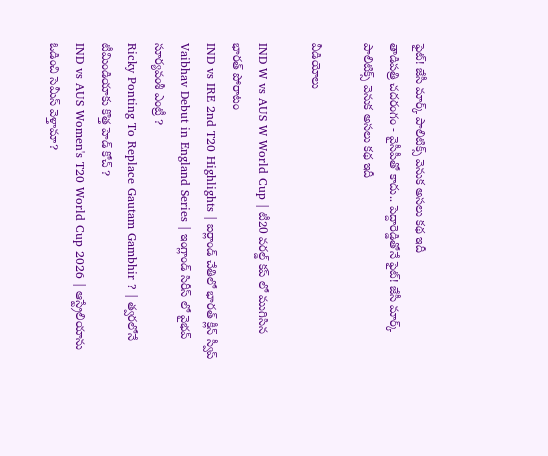ఫైట్! జేసీ మార్క్ పాలిటిక్స్ వెనుక అసలు కథ ఇదీ
తాడిపత్రి చదరంగం - వైసీపీతో కాదు.. పెద్దారెడ్డితోనే ఫైట్! జేసీ మార్క్ పాలిటిక్స్ వెనుక అసలు కథ ఇదీ

వీడియోలు

IND W vs AUS W World Cup | టీ20 వరల్డ్ కప్ లో ముగిసిన భారత్ పోరాటం
IND vs IRE 2nd T20 Highlights | ఐర్లాండ్ చేతిలో భారత్ క్లీన్ స్వీప్
Vaibhav Debut in England Series | ఇంగ్లాండ్ సిరీస్ లో వైభవ్ సూర్యవంశీ ఎంట్రీ ?
Ricky Ponting To Replace Gautam Gambhir ? | త్వరలోనే టీమిండియాకు కొత్త హెడ్ కోచ్ ?
IND vs AUS Women's T20 World Cup 2026 | ఆస్ట్రేలియాను ఓడించి సెమీస్ వెళ్తామా?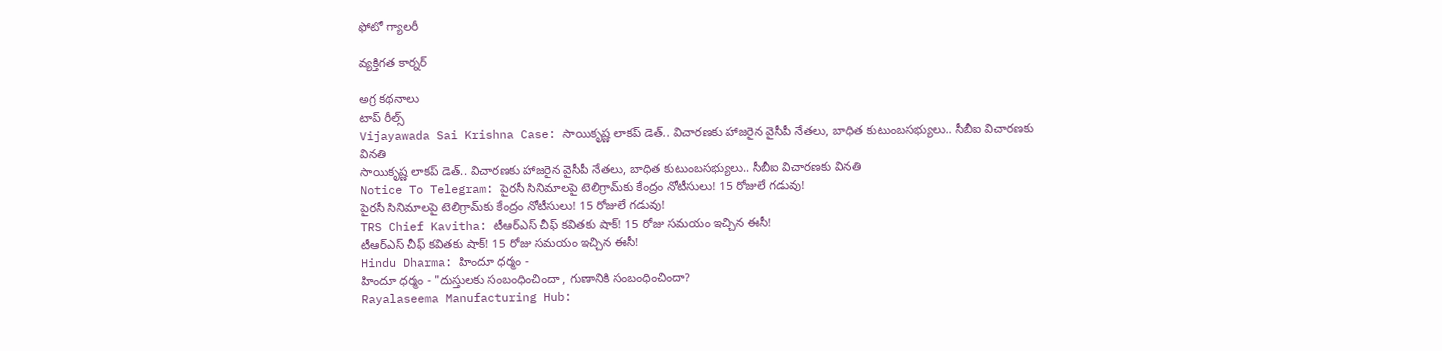ఫోటో గ్యాలరీ

వ్యక్తిగత కార్నర్

అగ్ర కథనాలు
టాప్ రీల్స్
Vijayawada Sai Krishna Case: సాయికృష్ణ లాకప్ డెత్.. విచారణకు హాజరైన వైసీపీ నేతలు, బాధిత కుటుంబసభ్యులు.. సీబీఐ విచారణకు వినతి
సాయికృష్ణ లాకప్ డెత్.. విచారణకు హాజరైన వైసీపీ నేతలు, బాధిత కుటుంబసభ్యులు.. సీబీఐ విచారణకు వినతి
Notice To Telegram: పైరసీ సినిమాలపై టెలిగ్రామ్‌కు కేంద్రం నోటీసులు! 15 రోజులే గడువు!
పైరసీ సినిమాలపై టెలిగ్రామ్‌కు కేంద్రం నోటీసులు! 15 రోజులే గడువు!
TRS Chief Kavitha: టీఆర్‌ఎస్‌ చీఫ్‌ కవితకు షాక్‌! 15 రోజు సమయం ఇచ్చిన ఈసీ!
టీఆర్‌ఎస్‌ చీఫ్‌ కవితకు షాక్‌! 15 రోజు సమయం ఇచ్చిన ఈసీ!
Hindu Dharma: హిందూ ధర్మం -
హిందూ ధర్మం - "దుస్తులకు సంబంధించిందా , గుణానికి సంబంధించిందా?
Rayalaseema Manufacturing Hub: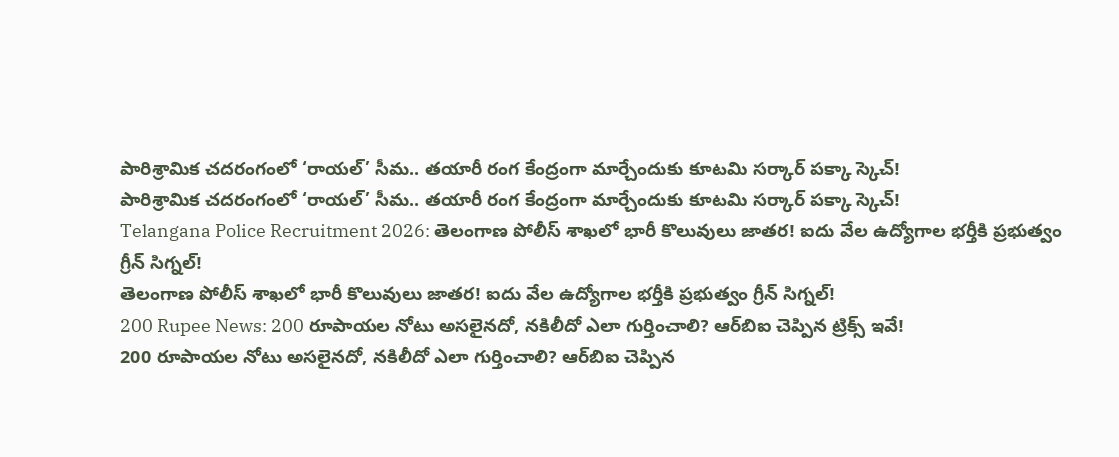పారిశ్రామిక చదరంగంలో ‘రాయల్’ సీమ.. తయారీ రంగ కేంద్రంగా మార్చేందుకు కూటమి సర్కార్ పక్కా స్కెచ్!
పారిశ్రామిక చదరంగంలో ‘రాయల్’ సీమ.. తయారీ రంగ కేంద్రంగా మార్చేందుకు కూటమి సర్కార్ పక్కా స్కెచ్!
Telangana Police Recruitment 2026: తెలంగాణ పోలీస్‌ శాఖలో భారీ కొలువులు జాతర! ఐదు వేల ఉద్యోగాల భర్తీకి ప్రభుత్వం గ్రీన్‌ సిగ్నల్!
తెలంగాణ పోలీస్‌ శాఖలో భారీ కొలువులు జాతర! ఐదు వేల ఉద్యోగాల భర్తీకి ప్రభుత్వం గ్రీన్‌ సిగ్నల్!
200 Rupee News: 200 రూపాయల నోటు అసలైనదో, నకిలీదో ఎలా గుర్తించాలి? ఆర్‌బిఐ చెప్పిన ట్రిక్స్‌ ఇవే!
200 రూపాయల నోటు అసలైనదో, నకిలీదో ఎలా గుర్తించాలి? ఆర్‌బిఐ చెప్పిన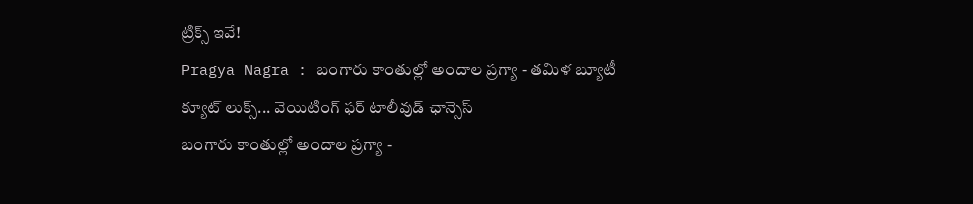ట్రిక్స్‌ ఇవే!
Pragya Nagra : బంగారు కాంతుల్లో అందాల ప్రగ్యా - తమిళ బ్యూటీ క్యూట్ లుక్స్... వెయిటింగ్ ఫర్ టాలీవుడ్ ఛాన్సెస్
బంగారు కాంతుల్లో అందాల ప్రగ్యా -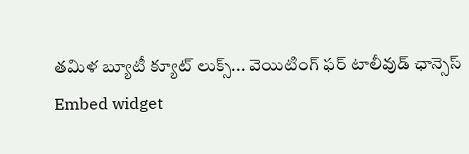తమిళ బ్యూటీ క్యూట్ లుక్స్... వెయిటింగ్ ఫర్ టాలీవుడ్ ఛాన్సెస్
Embed widget